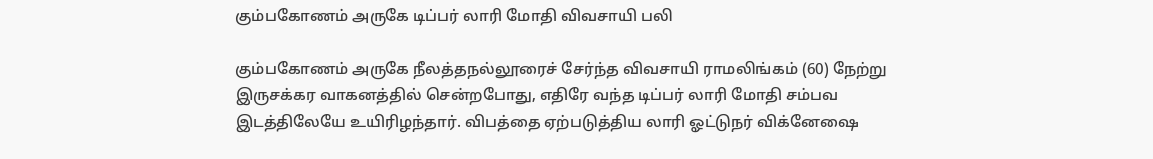கும்பகோணம் அருகே டிப்பர் லாரி மோதி விவசாயி பலி

கும்பகோணம் அருகே நீலத்தநல்லூரைச் சேர்ந்த விவசாயி ராமலிங்கம் (60) நேற்று இருசக்கர வாகனத்தில் சென்றபோது, எதிரே வந்த டிப்பர் லாரி மோதி சம்பவ இடத்திலேயே உயிரிழந்தார். விபத்தை ஏற்படுத்திய லாரி ஓட்டுநர் விக்னேஷை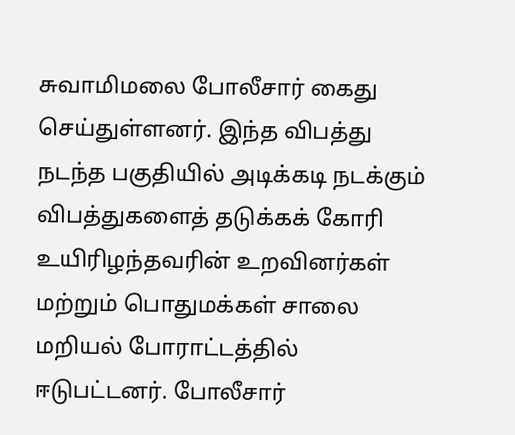சுவாமிமலை போலீசார் கைது செய்துள்ளனர். இந்த விபத்து நடந்த பகுதியில் அடிக்கடி நடக்கும் விபத்துகளைத் தடுக்கக் கோரி உயிரிழந்தவரின் உறவினர்கள் மற்றும் பொதுமக்கள் சாலை மறியல் போராட்டத்தில் ஈடுபட்டனர். போலீசார்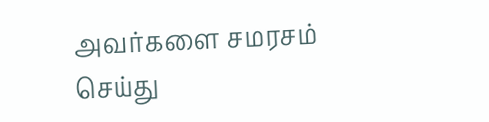அவர்களை சமரசம் செய்து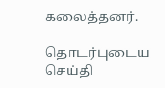கலைத்தனர்.

தொடர்புடைய செய்தி